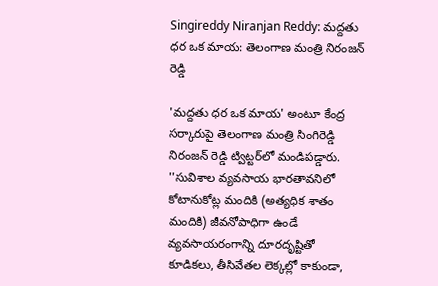Singireddy Niranjan Reddy: మద్దతు ధర ఒక మాయ: తెలంగాణ మంత్రి నిరంజ‌న్ రెడ్డి

'మద్దతు ధర ఒక మాయ' అంటూ కేంద్ర స‌ర్కారుపై తెలంగాణ మంత్రి సింగిరెడ్డి నిరంజ‌న్ రెడ్డి ట్విట్ట‌ర్‌లో మండిప‌డ్డారు. ''సువిశాల వ్యవసాయ భారతావనిలో కోటానుకోట్ల మందికి (అత్యధిక శాతం మందికి) జీవనోపాధిగా ఉండే వ్యవసాయరంగాన్ని దూరదృష్టితో కూడికలు, తీసివేతల లెక్కల్లో కాకుండా,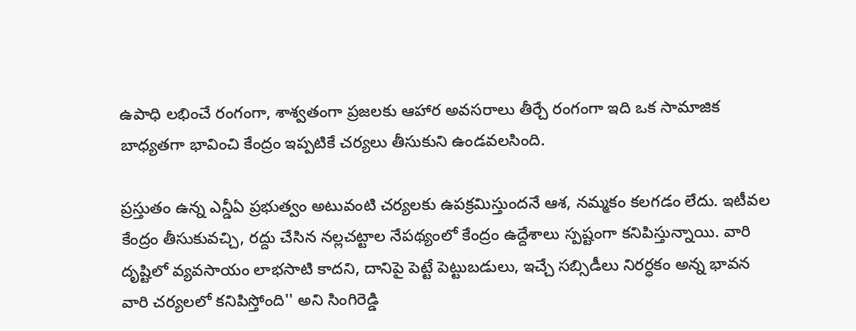ఉపాధి లభించే రంగంగా, శాశ్వతంగా ప్రజలకు ఆహార అవసరాలు తీర్చే రంగంగా ఇది ఒక సామాజిక బాధ్యతగా భావించి కేంద్రం ఇప్పటికే చర్యలు తీసుకుని ఉండవలసింది.

ప్రస్తుతం ఉన్న ఎన్డీఏ ప్రభుత్వం అటువంటి చర్యలకు ఉపక్రమిస్తుందనే ఆశ, నమ్మకం కలగడం లేదు. ఇటీవల కేంద్రం తీసుకువచ్చి, రద్దు చేసిన నల్లచట్టాల నేపథ్యంలో కేంద్రం ఉద్దేశాలు స్పష్టంగా కనిపిస్తున్నాయి. వారి దృష్టిలో వ్యవసాయం లాభసాటి కాదని, దానిపై పెట్టే పెట్టుబడులు, ఇచ్చే సబ్సిడీలు నిరర్ధకం అన్న భావన వారి చర్యలలో కనిపిస్తోంది'' అని సింగిరెడ్డి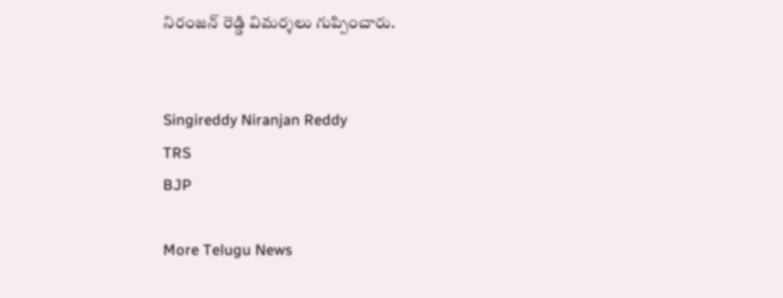నిరంజ‌న్ రెడ్డి విమ‌ర్శ‌లు గుప్పించారు.


Singireddy Niranjan Reddy
TRS
BJP

More Telugu News